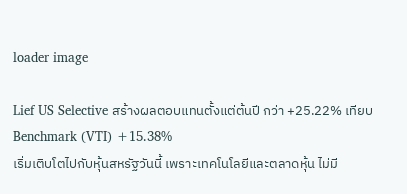loader image

Lief US Selective สร้างผลตอบแทนตั้งแต่ต้นปี กว่า +25.22% เทียบ Benchmark (VTI) +15.38%
เริ่มเติบโตไปกับหุ้นสหรัฐวันนี้ เพราะเทคโนโลยีและตลาดหุ้น ไม่มี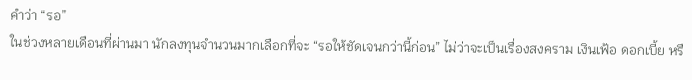คำว่า “รอ”
ในช่วงหลายเดือนที่ผ่านมา นักลงทุนจำนวนมากเลือกที่จะ “รอให้ชัดเจนกว่านี้ก่อน” ไม่ว่าจะเป็นเรื่องสงคราม เงินเฟ้อ ดอกเบี้ย หรื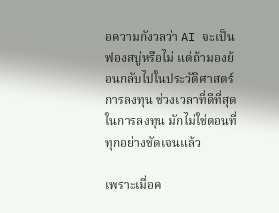อความกังวลว่า AI จะเป็นฟองสบู่หรือไม่ แต่ถ้ามองย้อนกลับไปในประวัติศาสตร์การลงทุน ช่วงเวลาที่ดีที่สุดในการลงทุน มักไม่ใช่ตอนที่ทุกอย่างชัดเจนแล้ว

เพราะเมื่อค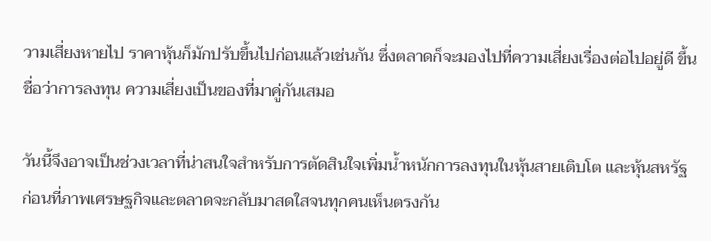วามเสี่ยงหายไป ราคาหุ้นก็มักปรับขึ้นไปก่อนแล้วเช่นกัน ซึ่งตลาดก็จะมองไปที่ความเสี่ยงเรื่องต่อไปอยู่ดี ขึ้นชื่อว่าการลงทุน ความเสี่ยงเป็นของที่มาคู่กันเสมอ

วันนี้จึงอาจเป็นช่วงเวลาที่น่าสนใจสำหรับการตัดสินใจเพิ่มน้ำหนักการลงทุนในหุ้นสายเติบโต และหุ้นสหรัฐ ก่อนที่ภาพเศรษฐกิจและตลาดจะกลับมาสดใสจนทุกคนเห็นตรงกัน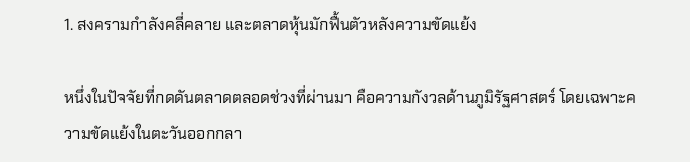1. สงครามกำลังคลี่คลาย และตลาดหุ้นมักฟื้นตัวหลังความขัดแย้ง

หนึ่งในปัจจัยที่กดดันตลาดตลอดช่วงที่ผ่านมา คือความกังวลด้านภูมิรัฐศาสตร์ โดยเฉพาะความขัดแย้งในตะวันออกกลา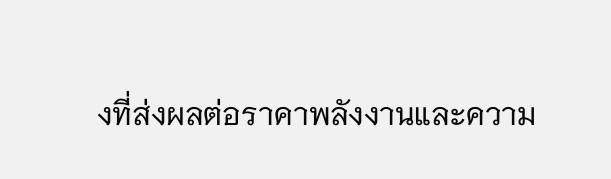งที่ส่งผลต่อราคาพลังงานและความ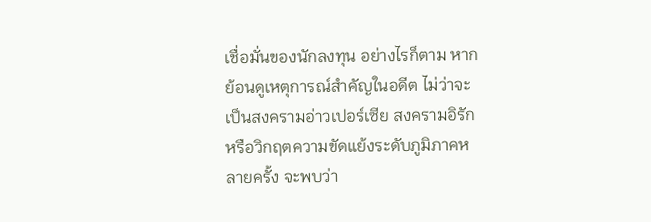เชื่อมั่นของนักลงทุน อย่างไรก็ตาม หากย้อนดูเหตุการณ์สำคัญในอดีต ไม่ว่าจะเป็นสงครามอ่าวเปอร์เซีย สงครามอิรัก หรือวิกฤตความขัดแย้งระดับภูมิภาคหลายครั้ง จะพบว่า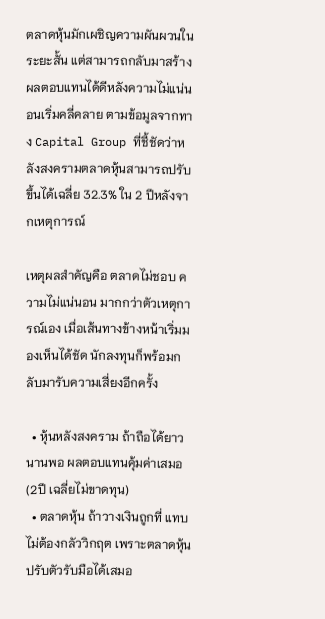ตลาดหุ้นมักเผชิญความผันผวนในระยะสั้น แต่สามารถกลับมาสร้างผลตอบแทนได้ดีหลังความไม่แน่นอนเริ่มคลี่คลาย ตามข้อมูลจากทาง Capital Group ที่ชี้ชัดว่าหลังสงครามตลาดหุ้นสามารถปรับขึ้นได้เฉลี่ย 32.3% ใน 2 ปีหลังจากเหตุการณ์

เหตุผลสำคัญคือ ตลาดไม่ชอบ ความไม่แน่นอน มากกว่าตัวเหตุการณ์เอง เมื่อเส้นทางข้างหน้าเริ่มมองเห็นได้ชัด นักลงทุนก็พร้อมกลับมารับความเสี่ยงอีกครั้ง

  • หุ้นหลังสงคราม ถ้าถือได้ยาวนานพอ ผลตอบแทนคุ้มค่าเสมอ (2ปี เฉลี่ยไม่ขาดทุน)
  • ตลาดหุ้น ถ้าวางเงินถูกที่ แทบไม่ต้องกลัววิกฤต เพราะตลาดหุ้นปรับตัวรับมือได้เสมอ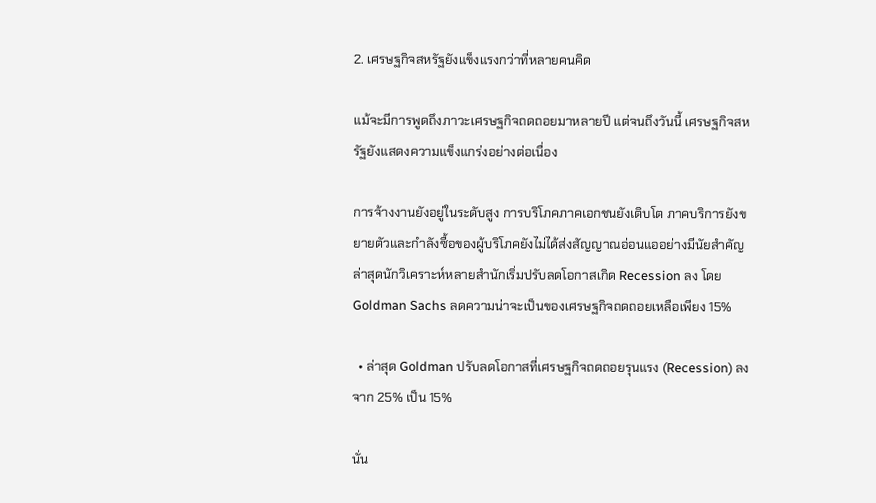2. เศรษฐกิจสหรัฐยังแข็งแรงกว่าที่หลายคนคิด

แม้จะมีการพูดถึงภาวะเศรษฐกิจถดถอยมาหลายปี แต่จนถึงวันนี้ เศรษฐกิจสหรัฐยังแสดงความแข็งแกร่งอย่างต่อเนื่อง

การจ้างงานยังอยู่ในระดับสูง การบริโภคภาคเอกชนยังเติบโต ภาคบริการยังขยายตัวและกำลังซื้อของผู้บริโภคยังไม่ได้ส่งสัญญาณอ่อนแออย่างมีนัยสำคัญ ล่าสุดนักวิเคราะห์หลายสำนักเริ่มปรับลดโอกาสเกิด Recession ลง โดย Goldman Sachs ลดความน่าจะเป็นของเศรษฐกิจถดถอยเหลือเพียง 15%

  • ล่าสุด Goldman ปรับลดโอกาสที่เศรษฐกิจถดถอยรุนแรง (Recession) ลงจาก 25% เป็น 15%

นั่น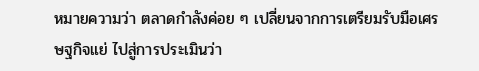หมายความว่า ตลาดกำลังค่อย ๆ เปลี่ยนจากการเตรียมรับมือเศรษฐกิจแย่ ไปสู่การประเมินว่า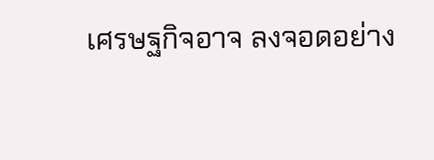เศรษฐกิจอาจ ลงจอดอย่าง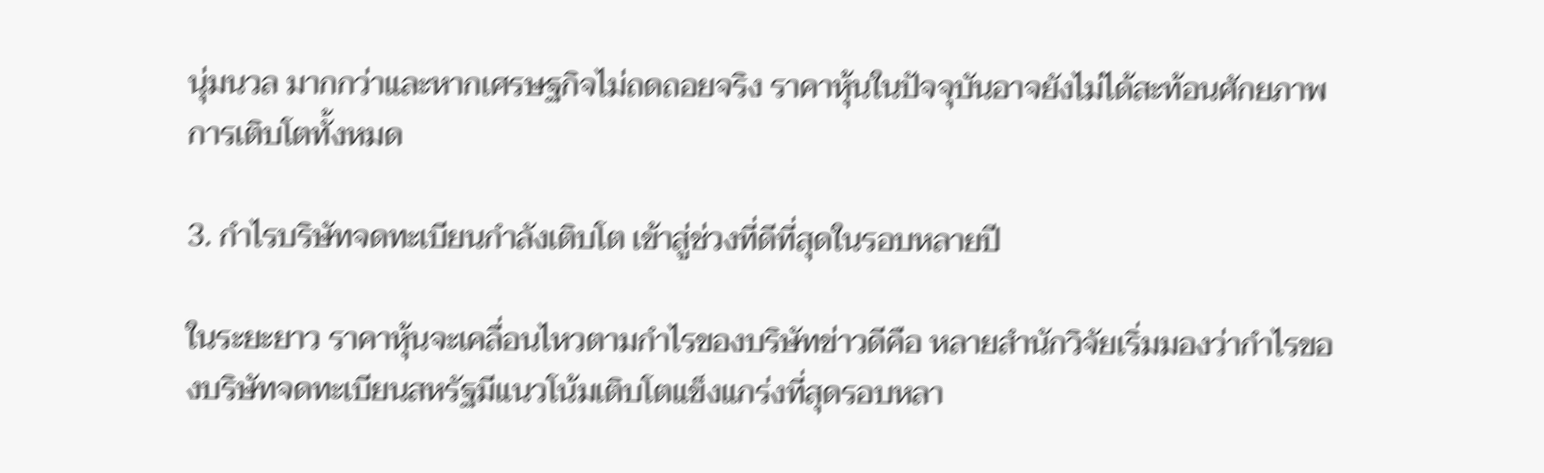นุ่มนวล มากกว่าและหากเศรษฐกิจไม่ถดถอยจริง ราคาหุ้นในปัจจุบันอาจยังไม่ได้สะท้อนศักยภาพการเติบโตทั้งหมด

3. กำไรบริษัทจดทะเบียนกำลังเติบโต เข้าสู่ช่วงที่ดีที่สุดในรอบหลายปี

ในระยะยาว ราคาหุ้นจะเคลื่อนไหวตามกำไรของบริษัทข่าวดีคือ หลายสำนักวิจัยเริ่มมองว่ากำไรของบริษัทจดทะเบียนสหรัฐมีแนวโน้มเติบโตแข็งแกร่งที่สุดรอบหลา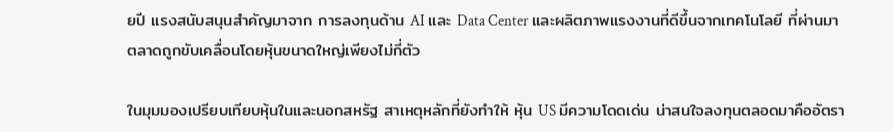ยปี แรงสนับสนุนสำคัญมาจาก การลงทุนด้าน AI และ Data Center และผลิตภาพแรงงานที่ดีขึ้นจากเทคโนโลยี ที่ผ่านมา ตลาดถูกขับเคลื่อนโดยหุ้นขนาดใหญ่เพียงไม่กี่ตัว

ในมุมมองเปรียบเทียบหุ้นในและนอกสหรัฐ สาเหตุหลักที่ยังทำให้ หุ้น US มีความโดดเด่น น่าสนใจลงทุนตลอดมาคืออัตรา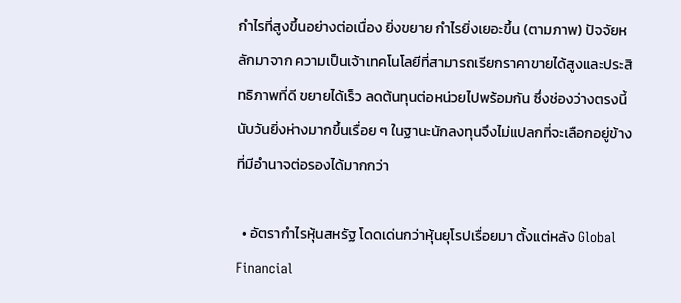กำไรที่สูงขึ้นอย่างต่อเนื่อง ยิ่งขยาย กำไรยิ่งเยอะขึ้น (ตามภาพ) ปัจจัยหลักมาจาก ความเป็นเจ้าเทคโนโลยีที่สามารถเรียกราคาขายได้สูงและประสิทธิภาพที่ดี ขยายได้เร็ว ลดต้นทุนต่อหน่วยไปพร้อมกัน ซึ่งช่องว่างตรงนี้นับวันยิ่งห่างมากขึ้นเรื่อย ๆ ในฐานะนักลงทุนจึงไม่แปลกที่จะเลือกอยู่ข้างที่มีอำนาจต่อรองได้มากกว่า

  • อัตรากำไรหุ้นสหรัฐ โดดเด่นกว่าหุ้นยุโรปเรื่อยมา ตั้งแต่หลัง Global Financial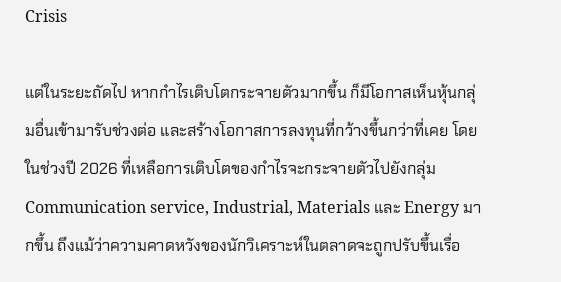Crisis

แต่ในระยะถัดไป หากกำไรเติบโตกระจายตัวมากขึ้น ก็มีโอกาสเห็นหุ้นกลุ่มอื่นเข้ามารับช่วงต่อ และสร้างโอกาสการลงทุนที่กว้างขึ้นกว่าที่เคย โดยในช่วงปี 2026 ที่เหลือการเติบโตของกำไรจะกระจายตัวไปยังกลุ่ม Communication service, Industrial, Materials และ Energy มากขึ้น ถึงแม้ว่าความคาดหวังของนักวิเคราะห์ในตลาดจะถูกปรับขึ้นเรื่อ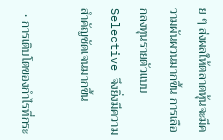ย ๆ ส่งผลให้ตลาดหุ้นจะมีความผันผวนมากขึ้น การเลือกลงทุนรายตัวแบบ Selective จึงยิ่งมีความสำคัญชัดเจนมากขึ้น

  • การเติบโตของกำไรที่กระ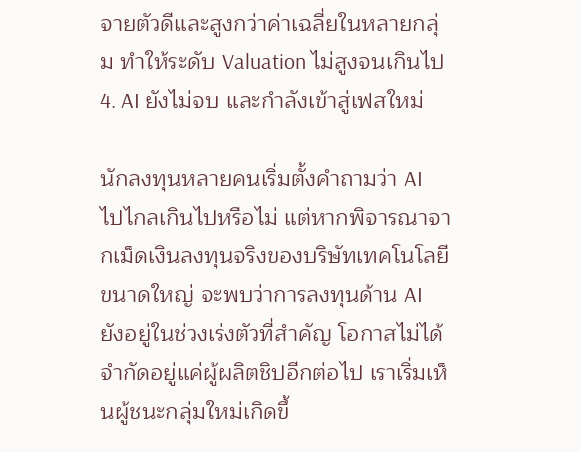จายตัวดีและสูงกว่าค่าเฉลี่ยในหลายกลุ่ม ทำให้ระดับ Valuation ไม่สูงจนเกินไป
4. AI ยังไม่จบ และกำลังเข้าสู่เฟสใหม่

นักลงทุนหลายคนเริ่มตั้งคำถามว่า AI ไปไกลเกินไปหรือไม่ แต่หากพิจารณาจากเม็ดเงินลงทุนจริงของบริษัทเทคโนโลยีขนาดใหญ่ จะพบว่าการลงทุนด้าน AI ยังอยู่ในช่วงเร่งตัวที่สำคัญ โอกาสไม่ได้จำกัดอยู่แค่ผู้ผลิตชิปอีกต่อไป เราเริ่มเห็นผู้ชนะกลุ่มใหม่เกิดขึ้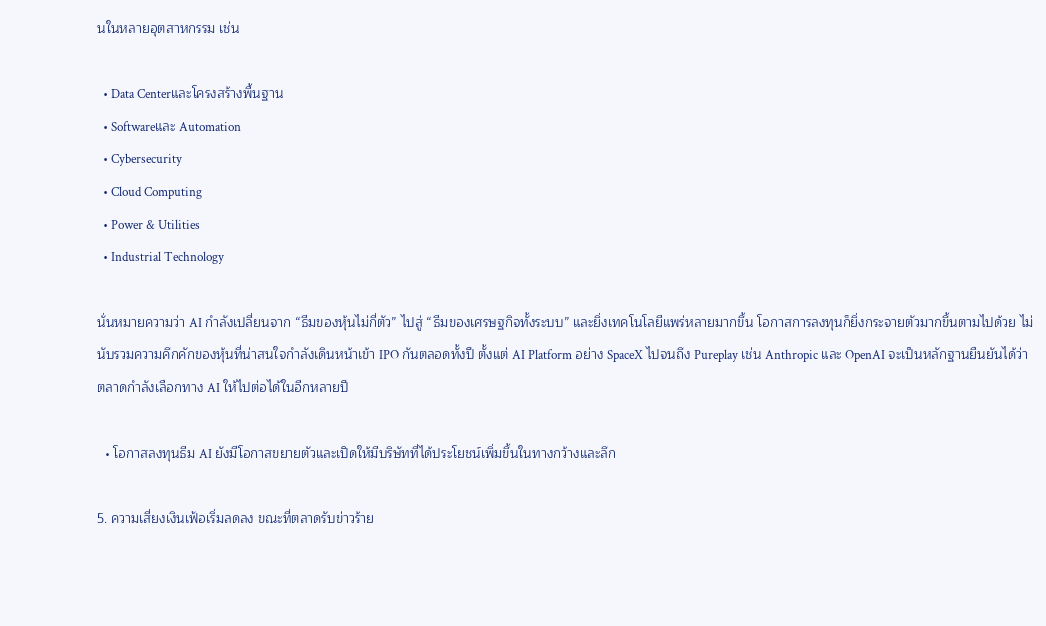นในหลายอุตสาหกรรม เช่น

  • Data Centerและโครงสร้างพื้นฐาน
  • Softwareและ Automation
  • Cybersecurity
  • Cloud Computing
  • Power & Utilities
  • Industrial Technology

นั่นหมายความว่า AI กำลังเปลี่ยนจาก “ธีมของหุ้นไม่กี่ตัว” ไปสู่ “ธีมของเศรษฐกิจทั้งระบบ” และยิ่งเทคโนโลยีแพร่หลายมากขึ้น โอกาสการลงทุนก็ยิ่งกระจายตัวมากขึ้นตามไปด้วย ไม่นับรวมความคึกคักของหุ้นที่น่าสนใจกำลังเดินหน้าเข้า IPO กันตลอดทั้งปี ตั้งแต่ AI Platform อย่าง SpaceX ไปจนถึง Pureplay เช่น Anthropic และ OpenAI จะเป็นหลักฐานยืนยันได้ว่า ตลาดกำลังเลือกทาง AI ให้ไปต่อได้ในอีกหลายปี

  • โอกาสลงทุนธีม AI ยังมีโอกาสขยายตัวและเปิดให้มีบริษัทที่ได้ประโยชน์เพิ่มขึ้นในทางกว้างและลึก

5. ความเสี่ยงเงินเฟ้อเริ่มลดลง ขณะที่ตลาดรับข่าวร้าย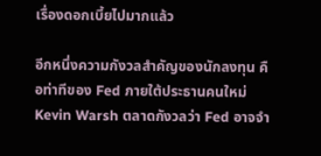เรื่องดอกเบี้ยไปมากแล้ว

อีกหนึ่งความกังวลสำคัญของนักลงทุน คือท่าทีของ Fed ภายใต้ประธานคนใหม่ Kevin Warsh ตลาดกังวลว่า Fed อาจจำ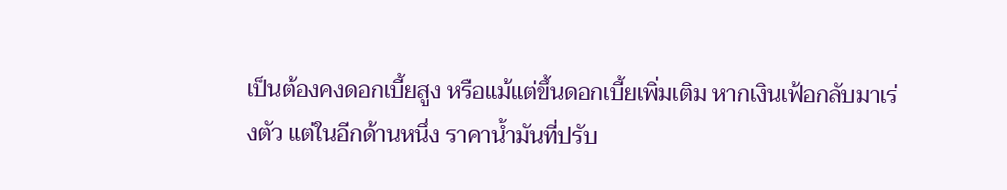เป็นต้องคงดอกเบี้ยสูง หรือแม้แต่ขึ้นดอกเบี้ยเพิ่มเติม หากเงินเฟ้อกลับมาเร่งตัว แต่ในอีกด้านหนึ่ง ราคาน้ำมันที่ปรับ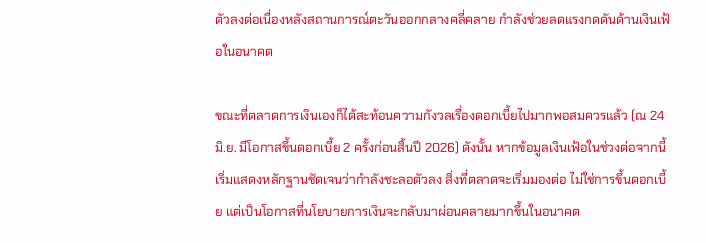ตัวลงต่อเนื่องหลังสถานการณ์ตะวันออกกลางคลี่คลาย กำลังช่วยลดแรงกดดันด้านเงินเฟ้อในอนาคต

ขณะที่ตลาดการเงินเองก็ได้สะท้อนความกังวลเรื่องดอกเบี้ยไปมากพอสมควรแล้ว (ณ 24 มิ.ย. มีโอกาสขึ้นดอกเบี้ย 2 ครั้งก่อนสิ้นปี 2026) ดังนั้น หากข้อมูลเงินเฟ้อในช่วงต่อจากนี้เริ่มแสดงหลักฐานชัดเจนว่ากำลังชะลอตัวลง สิ่งที่ตลาดจะเริ่มมองต่อ ไม่ใช่การขึ้นดอกเบี้ย แต่เป็นโอกาสที่นโยบายการเงินจะกลับมาผ่อนคลายมากขึ้นในอนาคต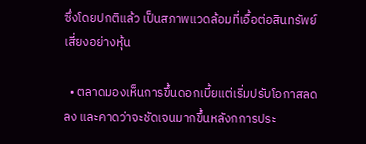ซึ่งโดยปกติแล้ว เป็นสภาพแวดล้อมที่เอื้อต่อสินทรัพย์เสี่ยงอย่างหุ้น

  • ตลาดมองเห็นการขึ้นดอกเบี้ยแต่เริ่มปรับโอกาสลดลง และคาดว่าจะชัดเจนมากขึ้นหลังกการประ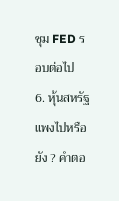ชุม FED รอบต่อไป
6. หุ้นสหรัฐแพงไปหรือยัง ? คำตอ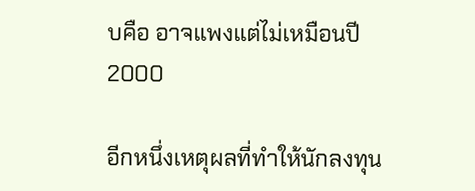บคือ อาจแพงแต่ไม่เหมือนปี 2000

อีกหนึ่งเหตุผลที่ทำให้นักลงทุน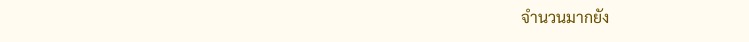จำนวนมากยัง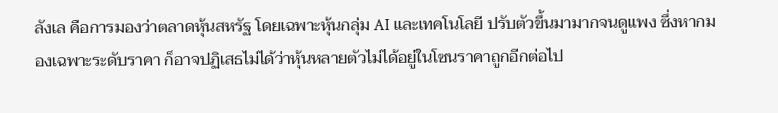ลังเล คือการมองว่าตลาดหุ้นสหรัฐ โดยเฉพาะหุ้นกลุ่ม AI และเทคโนโลยี ปรับตัวขึ้นมามากจนดูแพง ซึ่งหากมองเฉพาะระดับราคา ก็อาจปฏิเสธไม่ได้ว่าหุ้นหลายตัวไม่ได้อยู่ในโซนราคาถูกอีกต่อไป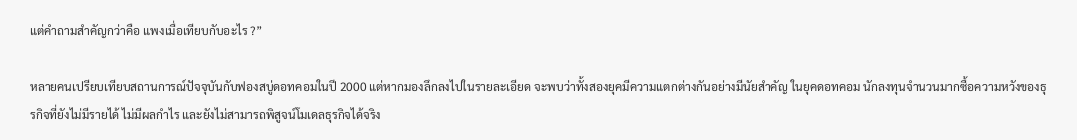แต่คำถามสำคัญกว่าคือ แพงเมื่อเทียบกับอะไร ?”

หลายคนเปรียบเทียบสถานการณ์ปัจจุบันกับฟองสบู่ดอทคอมในปี 2000 แต่หากมองลึกลงไปในรายละเอียด จะพบว่าทั้งสองยุคมีความแตกต่างกันอย่างมีนัยสำคัญ ในยุคดอทคอม นักลงทุนจำนวนมากซื้อความหวังของธุรกิจที่ยังไม่มีรายได้ ไม่มีผลกำไร และยังไม่สามารถพิสูจน์โมเดลธุรกิจได้จริง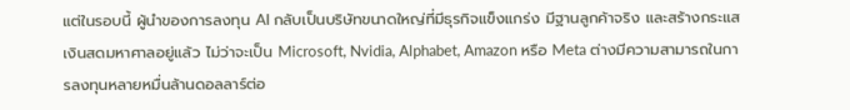แต่ในรอบนี้ ผู้นำของการลงทุน AI กลับเป็นบริษัทขนาดใหญ่ที่มีธุรกิจแข็งแกร่ง มีฐานลูกค้าจริง และสร้างกระแสเงินสดมหาศาลอยู่แล้ว ไม่ว่าจะเป็น Microsoft, Nvidia, Alphabet, Amazon หรือ Meta ต่างมีความสามารถในการลงทุนหลายหมื่นล้านดอลลาร์ต่อ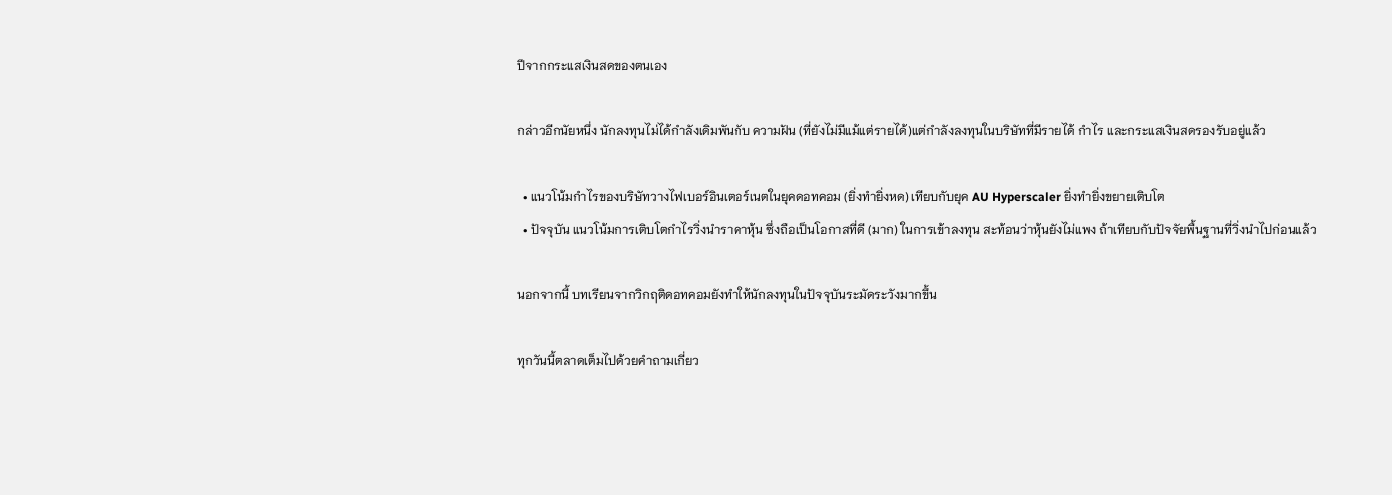ปีจากกระแสเงินสดของตนเอง

กล่าวอีกนัยหนึ่ง นักลงทุนไม่ได้กำลังเดิมพันกับ ความฝัน (ที่ยังไม่มีแม้แต่รายได้)แต่กำลังลงทุนในบริษัทที่มีรายได้ กำไร และกระแสเงินสดรองรับอยู่แล้ว

  • แนวโน้มกำไรของบริษัทวางไฟเบอร์อินเตอร์เนตในยุคดอทคอม (ยิ่งทำยิ่งหด) เทียบกับยุค AU Hyperscaler ยิ่งทำยิ่งขยายเติบโต
  • ปัจจุบัน แนวโน้มการเติบโตกำไรวิ่งนำราคาหุ้น ซึ่งถือเป็นโอกาสที่ดี (มาก) ในการเข้าลงทุน สะท้อนว่าหุ้นยังไม่แพง ถ้าเทียบกับปัจจัยพื้นฐานที่วิ่งนำไปก่อนแล้ว

นอกจากนี้ บทเรียนจากวิกฤติดอทคอมยังทำให้นักลงทุนในปัจจุบันระมัดระวังมากขึ้น

ทุกวันนี้ตลาดเต็มไปด้วยคำถามเกี่ยว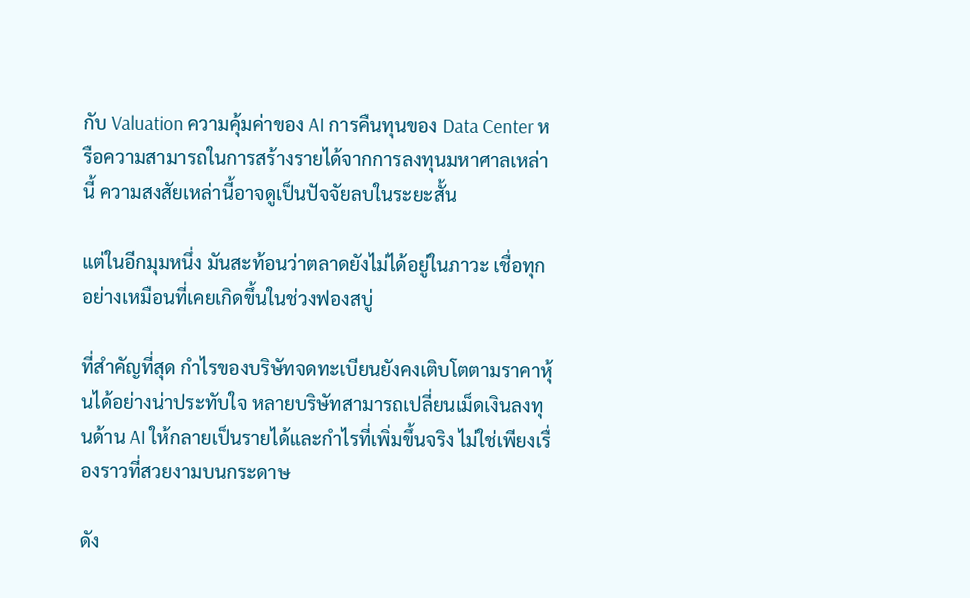กับ Valuation ความคุ้มค่าของ AI การคืนทุนของ Data Center หรือความสามารถในการสร้างรายได้จากการลงทุนมหาศาลเหล่านี้ ความสงสัยเหล่านี้อาจดูเป็นปัจจัยลบในระยะสั้น

แต่ในอีกมุมหนึ่ง มันสะท้อนว่าตลาดยังไม่ได้อยู่ในภาวะ เชื่อทุกอย่างเหมือนที่เคยเกิดขึ้นในช่วงฟองสบู่

ที่สำคัญที่สุด กำไรของบริษัทจดทะเบียนยังคงเติบโตตามราคาหุ้นได้อย่างน่าประทับใจ หลายบริษัทสามารถเปลี่ยนเม็ดเงินลงทุนด้าน AI ให้กลายเป็นรายได้และกำไรที่เพิ่มขึ้นจริง ไม่ใช่เพียงเรื่องราวที่สวยงามบนกระดาษ

ดัง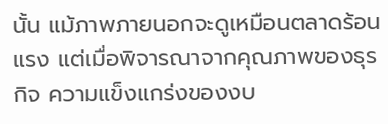นั้น แม้ภาพภายนอกจะดูเหมือนตลาดร้อนแรง แต่เมื่อพิจารณาจากคุณภาพของธุรกิจ ความแข็งแกร่งของงบ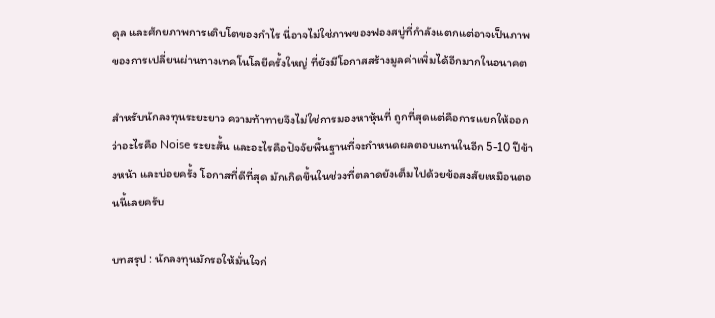ดุล และศักยภาพการเติบโตของกำไร นี่อาจไม่ใช่ภาพของฟองสบู่ที่กำลังแตกแต่อาจเป็นภาพของการเปลี่ยนผ่านทางเทคโนโลยีครั้งใหญ่ ที่ยังมีโอกาสสร้างมูลค่าเพิ่มได้อีกมากในอนาคต

สำหรับนักลงทุนระยะยาว ความท้าทายจึงไม่ใช่การมองหาหุ้นที่ ถูกที่สุดแต่คือการแยกให้ออกว่าอะไรคือ Noise ระยะสั้น และอะไรคือปัจจัยพื้นฐานที่จะกำหนดผลตอบแทนในอีก 5-10 ปีข้างหน้า และบ่อยครั้ง โอกาสที่ดีที่สุด มักเกิดขึ้นในช่วงที่ตลาดยังเต็มไปด้วยข้อสงสัยเหมือนตอนนี้เลยครับ

บทสรุป : นักลงทุนมักรอให้มั่นใจก่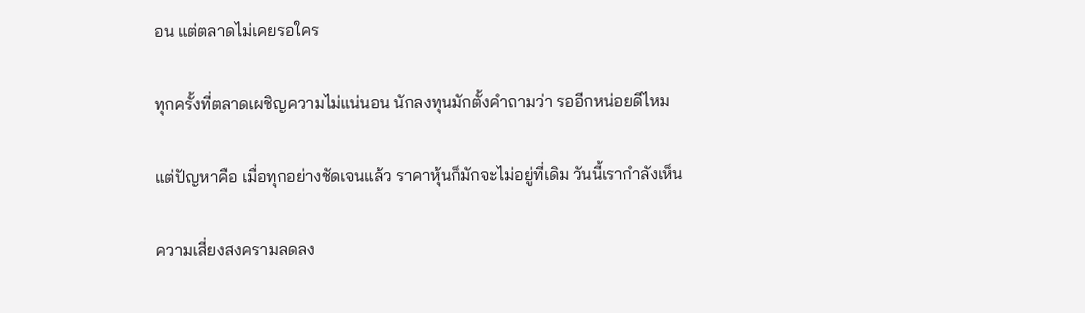อน แต่ตลาดไม่เคยรอใคร

ทุกครั้งที่ตลาดเผชิญความไม่แน่นอน นักลงทุนมักตั้งคำถามว่า รออีกหน่อยดีไหม

แต่ปัญหาคือ เมื่อทุกอย่างชัดเจนแล้ว ราคาหุ้นก็มักจะไม่อยู่ที่เดิม วันนี้เรากำลังเห็น

ความเสี่ยงสงครามลดลง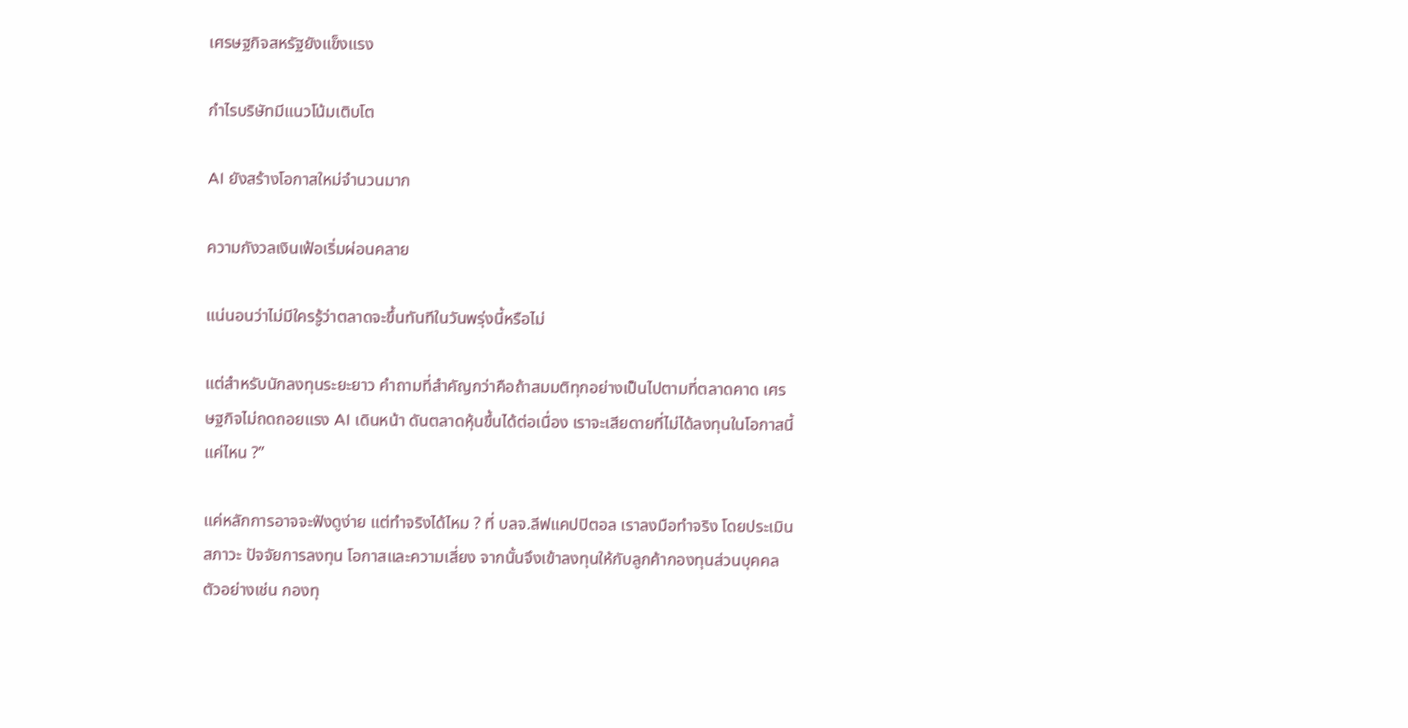เศรษฐกิจสหรัฐยังแข็งแรง

กำไรบริษัทมีแนวโน้มเติบโต

AI ยังสร้างโอกาสใหม่จำนวนมาก

ความกังวลเงินเฟ้อเริ่มผ่อนคลาย

แน่นอนว่าไม่มีใครรู้ว่าตลาดจะขึ้นทันทีในวันพรุ่งนี้หรือไม่

แต่สำหรับนักลงทุนระยะยาว คำถามที่สำคัญกว่าคือถ้าสมมติทุกอย่างเป็นไปตามที่ตลาดคาด เศรษฐกิจไม่ถดถอยแรง AI เดินหน้า ดันตลาดหุ้นขึ้นได้ต่อเนื่อง เราจะเสียดายที่ไม่ได้ลงทุนในโอกาสนี้แค่ไหน ?”

แค่หลักการอาจจะฟังดูง่าย แต่ทำจริงได้ไหม ? ที่ บลจ.ลีฟแคปปิตอล เราลงมือทำจริง โดยประเมินสภาวะ ปัจจัยการลงทุน โอกาสและความเสี่ยง จากนั้นจึงเข้าลงทุนให้กับลูกค้ากองทุนส่วนบุคคล ตัวอย่างเช่น กองทุ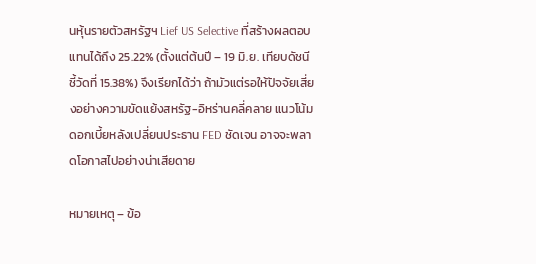นหุ้นรายตัวสหรัฐฯ Lief US Selective ที่สร้างผลตอบแทนได้ถึง 25.22% (ตั้งแต่ต้นปี – 19 มิ.ย. เทียบดัชนีชี้วัดที่ 15.38%) จึงเรียกได้ว่า ถ้ามัวแต่รอให้ปัจจัยเสี่ยงอย่างความขัดแย้งสหรัฐ-อิหร่านคลี่คลาย แนวโน้มดอกเบี้ยหลังเปลี่ยนประธาน FED ชัดเจน อาจจะพลาดโอกาสไปอย่างน่าเสียดาย

หมายเหตุ – ข้อ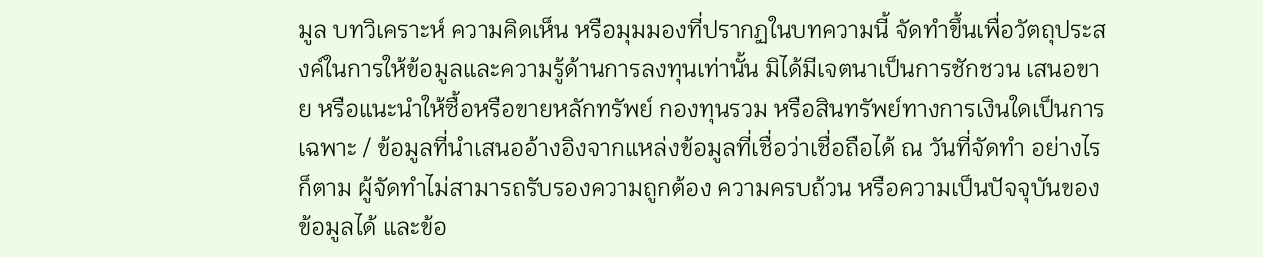มูล บทวิเคราะห์ ความคิดเห็น หรือมุมมองที่ปรากฏในบทความนี้ จัดทำขึ้นเพื่อวัตถุประสงค์ในการให้ข้อมูลและความรู้ด้านการลงทุนเท่านั้น มิได้มีเจตนาเป็นการชักชวน เสนอขาย หรือแนะนำให้ซื้อหรือขายหลักทรัพย์ กองทุนรวม หรือสินทรัพย์ทางการเงินใดเป็นการเฉพาะ / ข้อมูลที่นำเสนออ้างอิงจากแหล่งข้อมูลที่เชื่อว่าเชื่อถือได้ ณ วันที่จัดทำ อย่างไรก็ตาม ผู้จัดทำไม่สามารถรับรองความถูกต้อง ความครบถ้วน หรือความเป็นปัจจุบันของข้อมูลได้ และข้อ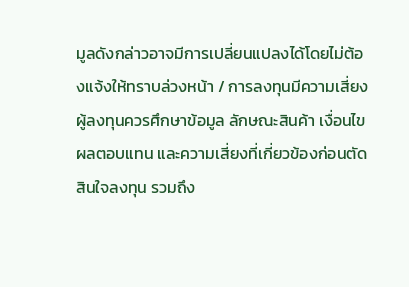มูลดังกล่าวอาจมีการเปลี่ยนแปลงได้โดยไม่ต้องแจ้งให้ทราบล่วงหน้า / การลงทุนมีความเสี่ยง ผู้ลงทุนควรศึกษาข้อมูล ลักษณะสินค้า เงื่อนไข ผลตอบแทน และความเสี่ยงที่เกี่ยวข้องก่อนตัดสินใจลงทุน รวมถึง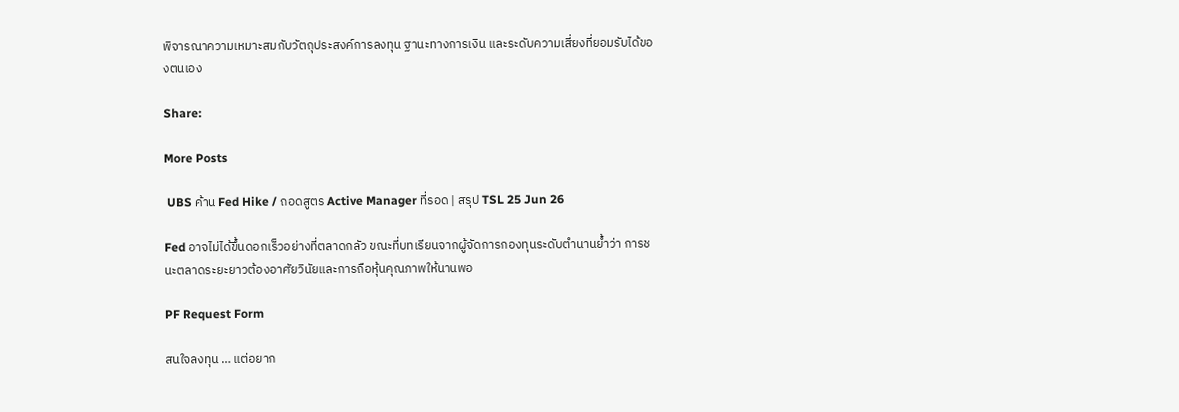พิจารณาความเหมาะสมกับวัตถุประสงค์การลงทุน ฐานะทางการเงิน และระดับความเสี่ยงที่ยอมรับได้ของตนเอง

Share:

More Posts

 UBS ค้าน Fed Hike / ถอดสูตร Active Manager ที่รอด | สรุป TSL 25 Jun 26

Fed อาจไม่ได้ขึ้นดอกเร็วอย่างที่ตลาดกลัว ขณะที่บทเรียนจากผู้จัดการกองทุนระดับตำนานย้ำว่า การชนะตลาดระยะยาวต้องอาศัยวินัยและการถือหุ้นคุณภาพให้นานพอ

PF Request Form

สนใจลงทุน … แต่อยาก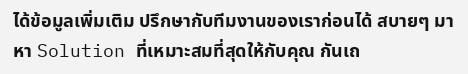ได้ข้อมูลเพิ่มเติม ปรึกษากับทีมงานของเราก่อนได้ สบายๆ มาหา Solution ที่เหมาะสมที่สุดให้กับคุณ กันเถ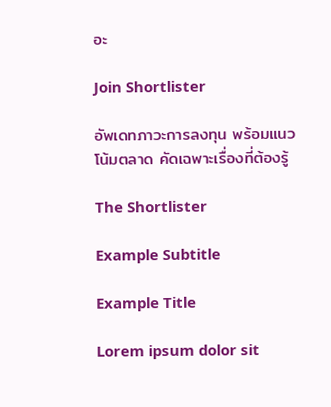อะ

Join Shortlister

อัพเดทภาวะการลงทุน พร้อมแนวโน้มตลาด คัดเฉพาะเรื่องที่ต้องรู้

The Shortlister

Example Subtitle

Example Title

Lorem ipsum dolor sit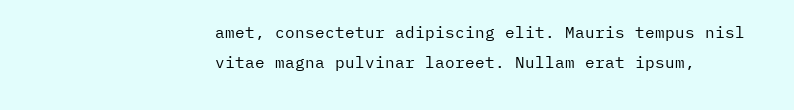amet, consectetur adipiscing elit. Mauris tempus nisl vitae magna pulvinar laoreet. Nullam erat ipsum,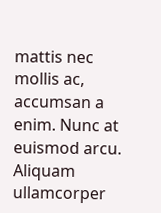mattis nec mollis ac, accumsan a enim. Nunc at euismod arcu. Aliquam ullamcorper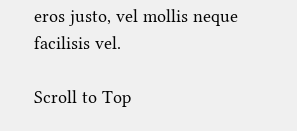eros justo, vel mollis neque facilisis vel.

Scroll to Top